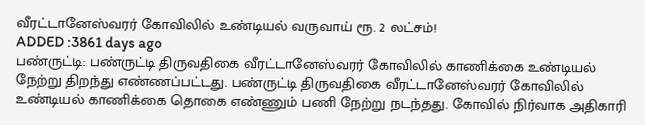வீரட்டானேஸ்வரர் கோவிலில் உண்டியல் வருவாய் ரூ. 2 லட்சம்!
ADDED :3861 days ago
பண்ருட்டி: பண்ருட்டி திருவதிகை வீரட்டானேஸ்வரர் கோவிலில் காணிக்கை உண்டியல் நேற்று திறந்து எண்ணப்பட்டது. பண்ருட்டி திருவதிகை வீரட்டானேஸ்வரர் கோவிலில் உண்டியல் காணிக்கை தொகை எண்ணும் பணி நேற்று நடந்தது. கோவில் நிர்வாக அதிகாரி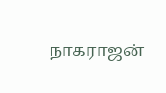நாகராஜன்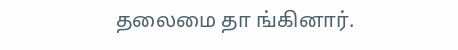தலைமை தா ங்கினார்.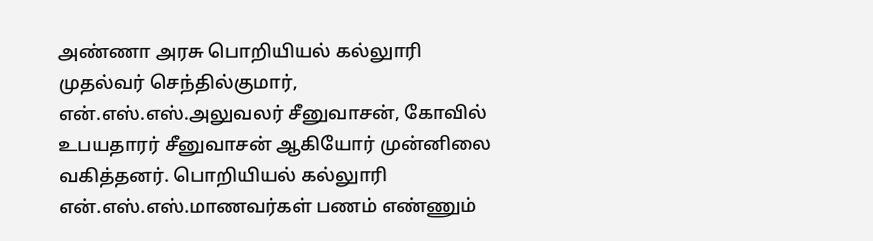அண்ணா அரசு பொறியியல் கல்லுாரி முதல்வர் செந்தில்குமார், என்.எஸ்.எஸ்.அலுவலர் சீனுவாசன், கோவில் உபயதாரர் சீனுவாசன் ஆகியோர் முன்னிலை வகித்தனர். பொறியியல் கல்லுாரி என்.எஸ்.எஸ்.மாணவர்கள் பணம் எண்ணும்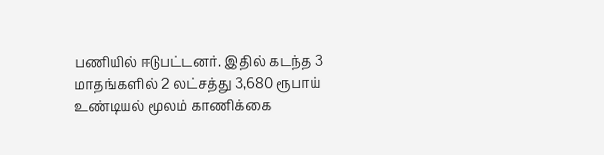பணியில் ஈடுபட்டனர். இதில் கடந்த 3 மாதங்களில் 2 லட்சத்து 3,680 ரூபாய் உண்டியல் மூலம் காணிக்கை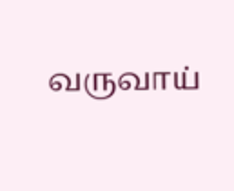வருவாய்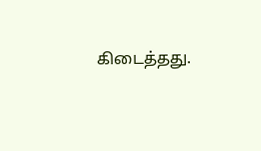கிடைத்தது.